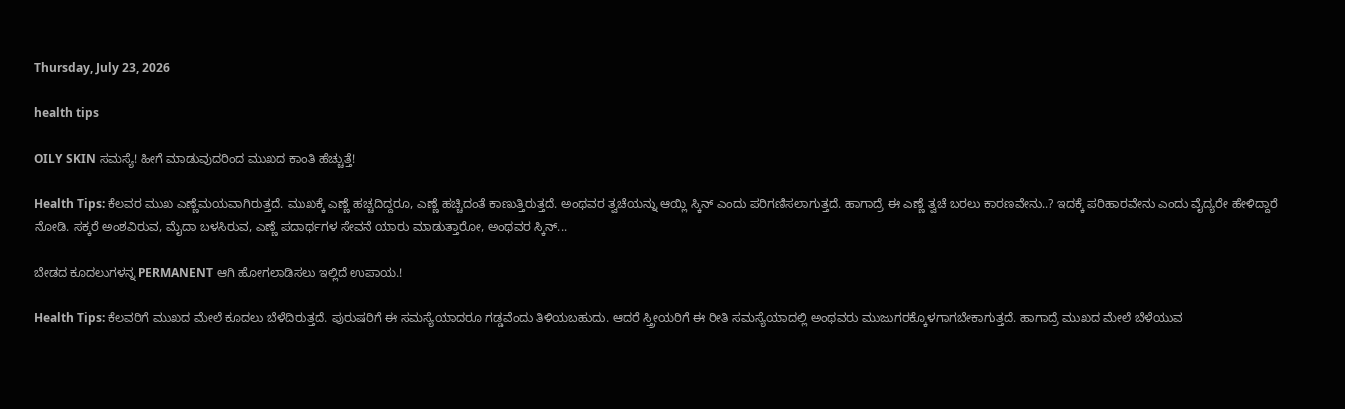Thursday, July 23, 2026

health tips

OILY SKIN ಸಮಸ್ಯೆ! ಹೀಗೆ ಮಾಡುವುದರಿಂದ ಮುಖದ ಕಾಂತಿ ಹೆಚ್ಚುತ್ತೆ!

Health Tips: ಕೆಲವರ ಮುಖ ಎಣ್ಣೆಮಯವಾಗಿರುತ್ತದೆ. ಮುಖಕ್ಕೆ ಎಣ್ಣೆ ಹಚ್ಚದಿದ್ದರೂ, ಎಣ್ಣೆ ಹಚ್ಚಿದಂತೆ ಕಾಣುತ್ತಿರುತ್ತದೆ. ಅಂಥವರ ತ್ವಚೆಯನ್ನು ಆಯ್ಲಿ ಸ್ಕಿನ್ ಎಂದು ಪರಿಗಣಿಸಲಾಗುತ್ತದೆ. ಹಾಗಾದ್ರೆ ಈ ಎಣ್ಣೆ ತ್ವಚೆ ಬರಲು ಕಾರಣವೇನು..? ಇದಕ್ಕೆ ಪರಿಹಾರವೇನು ಎಂದು ವೈದ್ಯರೇ ಹೇಳಿದ್ದಾರೆ ನೋಡಿ. ಸಕ್ಕರೆ ಅಂಶವಿರುವ, ಮೈದಾ ಬಳಸಿರುವ, ಎಣ್ಣೆ ಪದಾರ್ಥಗಳ ಸೇವನೆ ಯಾರು ಮಾಡುತ್ತಾರೋ, ಅಂಥವರ ಸ್ಕಿನ್...

ಬೇಡದ ಕೂದಲುಗಳನ್ನ PERMANENT ಆಗಿ ಹೋಗಲಾಡಿಸಲು ಇಲ್ಲಿದೆ ಉಪಾಯ.!

Health Tips: ಕೆಲವರಿಗೆ ಮುಖದ ಮೇಲೆ ಕೂದಲು ಬೆಳೆದಿರುತ್ತದೆ. ಪುರುಷರಿಗೆ ಈ ಸಮಸ್ಯೆಯಾದರೂ ಗಡ್ಡವೆಂದು ತಿಳಿಯಬಹುದು. ಆದರೆ ಸ್ತ್ರೀಯರಿಗೆ ಈ ರೀತಿ ಸಮಸ್ಯೆಯಾದಲ್ಲಿ ಅಂಥವರು ಮುಜುಗರಕ್ಕೊಳಗಾಗಬೇಕಾಗುತ್ತದೆ. ಹಾಗಾದ್ರೆ ಮುಖದ ಮೇಲೆ ಬೆಳೆಯುವ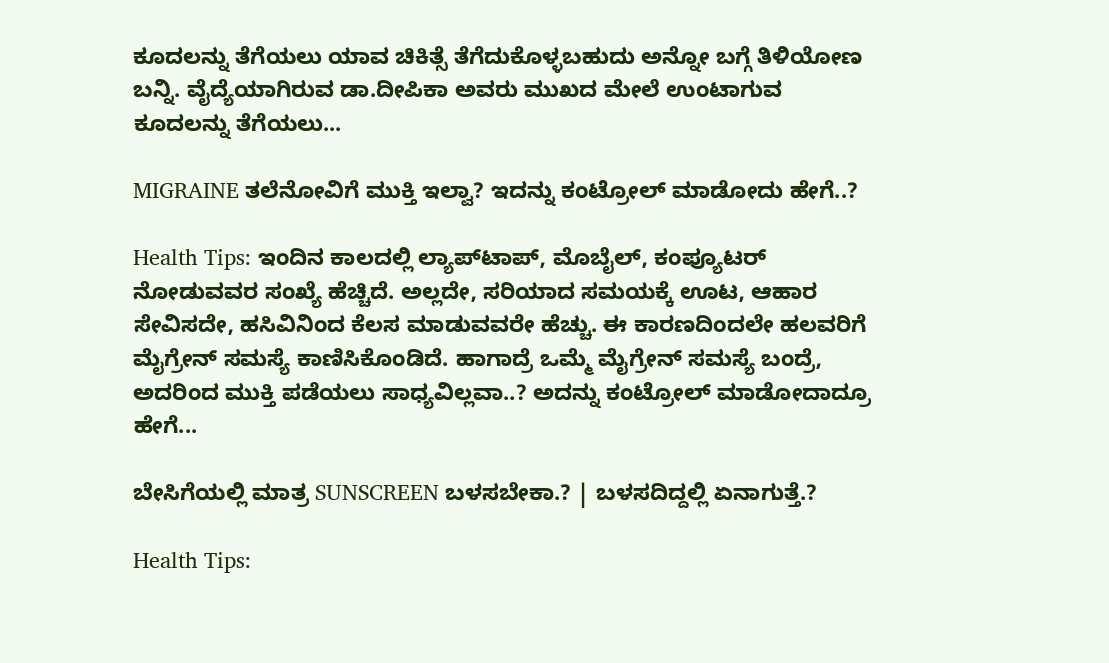ಕೂದಲನ್ನು ತೆಗೆಯಲು ಯಾವ ಚಿಕಿತ್ಸೆ ತೆಗೆದುಕೊಳ್ಳಬಹುದು ಅನ್ನೋ ಬಗ್ಗೆ ತಿಳಿಯೋಣ ಬನ್ನಿ. ವೈದ್ಯೆಯಾಗಿರುವ ಡಾ.ದೀಪಿಕಾ ಅವರು ಮುಖದ ಮೇಲೆ ಉಂಟಾಗುವ ಕೂದಲನ್ನು ತೆಗೆಯಲು...

MIGRAINE ತಲೆನೋವಿಗೆ ಮುಕ್ತಿ ಇಲ್ವಾ? ಇದನ್ನು ಕಂಟ್ರೋಲ್ ಮಾಡೋದು ಹೇಗೆ..?

Health Tips: ಇಂದಿನ ಕಾಲದಲ್ಲಿ ಲ್ಯಾಪ್‌ಟಾಪ್, ಮೊಬೈಲ್, ಕಂಪ್ಯೂಟರ್‌ ನೋಡುವವರ ಸಂಖ್ಯೆ ಹೆಚ್ಚಿದೆ. ಅಲ್ಲದೇ, ಸರಿಯಾದ ಸಮಯಕ್ಕೆ ಊಟ, ಆಹಾರ ಸೇವಿಸದೇ, ಹಸಿವಿನಿಂದ ಕೆಲಸ ಮಾಡುವವರೇ ಹೆಚ್ಚು. ಈ ಕಾರಣದಿಂದಲೇ ಹಲವರಿಗೆ ಮೈಗ್ರೇನ್ ಸಮಸ್ಯೆ ಕಾಣಿಸಿಕೊಂಡಿದೆ. ಹಾಗಾದ್ರೆ ಒಮ್ಮೆ ಮೈಗ್ರೇನ್ ಸಮಸ್ಯೆ ಬಂದ್ರೆ, ಅದರಿಂದ ಮುಕ್ತಿ ಪಡೆಯಲು ಸಾಧ್ಯವಿಲ್ಲವಾ..? ಅದನ್ನು ಕಂಟ್ರೋಲ್ ಮಾಡೋದಾದ್ರೂ ಹೇಗೆ...

ಬೇಸಿಗೆಯಲ್ಲಿ ಮಾತ್ರ SUNSCREEN ಬಳಸಬೇಕಾ.? | ಬಳಸದಿದ್ದಲ್ಲಿ ಏನಾಗುತ್ತೆ.?

Health Tips: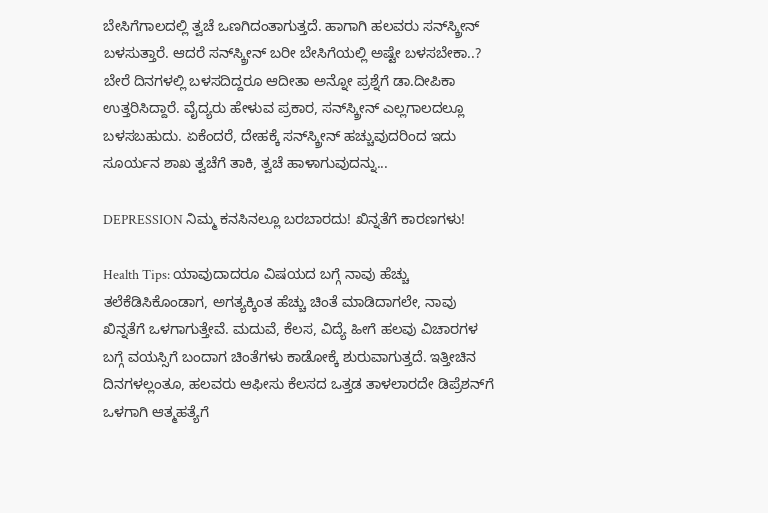ಬೇಸಿಗೆಗಾಲದಲ್ಲಿ ತ್ವಚೆ ಒಣಗಿದಂತಾಗುತ್ತದೆ. ಹಾಗಾಗಿ ಹಲವರು ಸನ್‌ಸ್ಕ್ರೀನ್ ಬಳಸುತ್ತಾರೆ. ಆದರೆ ಸನ್‌ಸ್ಕ್ರೀನ್ ಬರೀ ಬೇಸಿಗೆಯಲ್ಲಿ ಅಷ್ಟೇ ಬಳಸಬೇಕಾ..? ಬೇರೆ ದಿನಗಳಲ್ಲಿ ಬಳಸದಿದ್ದರೂ ಆದೀತಾ ಅನ್ನೋ ಪ್ರಶ್ನೆಗೆ ಡಾ.ದೀಪಿಕಾ ಉತ್ತರಿಸಿದ್ದಾರೆ. ವೈದ್ಯರು ಹೇಳುವ ಪ್ರಕಾರ, ಸನ್‌ಸ್ಕ್ರೀನ್ ಎಲ್ಲಗಾಲದಲ್ಲೂ ಬಳಸಬಹುದು. ಏಕೆಂದರೆ, ದೇಹಕ್ಕೆ ಸನ್‌ಸ್ಕ್ರೀನ್ ಹಚ್ಚುವುದರಿಂದ ಇದು ಸೂರ್ಯನ ಶಾಖ ತ್ವಚೆಗೆ ತಾಕಿ, ತ್ವಚೆ ಹಾಳಾಗುವುದನ್ನು...

DEPRESSION ನಿಮ್ಮ ಕನಸಿನಲ್ಲೂ ಬರಬಾರದು! ಖಿನ್ನತೆಗೆ ಕಾರಣಗಳು!

Health Tips: ಯಾವುದಾದರೂ ವಿಷಯದ ಬಗ್ಗೆ ನಾವು ಹೆಚ್ಚು ತಲೆಕೆಡಿಸಿಕೊಂಡಾಗ, ಅಗತ್ಯಕ್ಕಿಂತ ಹೆಚ್ಚು ಚಿಂತೆ ಮಾಡಿದಾಗಲೇ, ನಾವು ಖಿನ್ನತೆಗೆ ಒಳಗಾಗುತ್ತೇವೆ. ಮದುವೆ, ಕೆಲಸ, ವಿದ್ಯೆ ಹೀಗೆ ಹಲವು ವಿಚಾರಗಳ ಬಗ್ಗೆ ವಯಸ್ಸಿಗೆ ಬಂದಾಗ ಚಿಂತೆಗಳು ಕಾಡೋಕ್ಕೆ ಶುರುವಾಗುತ್ತದೆ. ಇತ್ತೀಚಿನ ದಿನಗಳಲ್ಲಂತೂ, ಹಲವರು ಆಫೀಸು ಕೆಲಸದ ಒತ್ತಡ ತಾಳಲಾರದೇ ಡಿಪ್ರೆಶನ್‌ಗೆ ಒಳಗಾಗಿ ಆತ್ಮಹತ್ಯೆಗೆ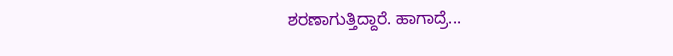ಶರಣಾಗುತ್ತಿದ್ದಾರೆ. ಹಾಗಾದ್ರೆ...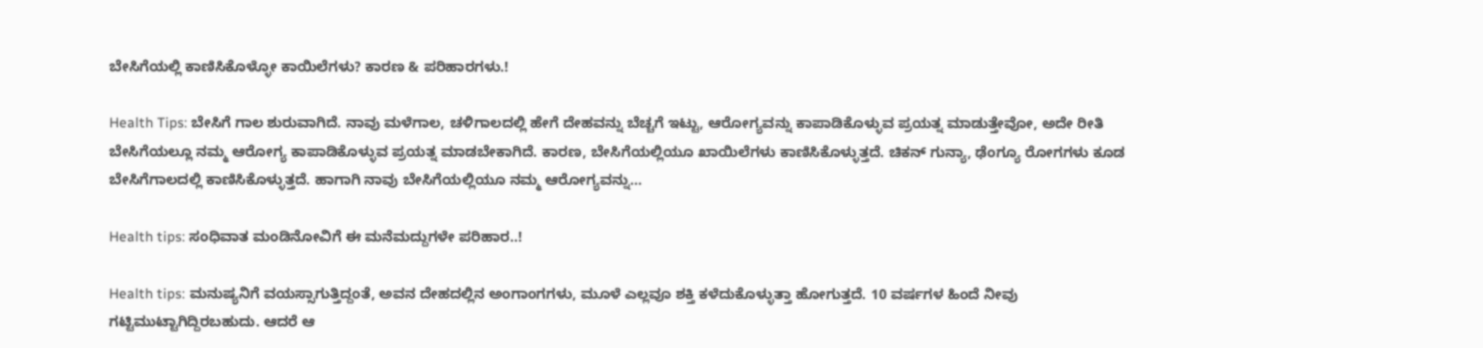ಬೇಸಿಗೆಯಲ್ಲಿ ಕಾಣಿಸಿಕೊಳ್ಳೋ ಕಾಯಿಲೆಗಳು? ಕಾರಣ & ಪರಿಹಾರಗಳು.!

Health Tips: ಬೇಸಿಗೆ ಗಾಲ ಶುರುವಾಗಿದೆ. ನಾವು ಮಳೆಗಾಲ, ಚಳಿಗಾಲದಲ್ಲಿ ಹೇಗೆ ದೇಹವನ್ನು ಬೆಚ್ಚಗೆ ಇಟ್ಟು, ಆರೋಗ್ಯವನ್ನು ಕಾಪಾಡಿಕೊಳ್ಳುವ ಪ್ರಯತ್ನ ಮಾಡುತ್ತೇವೋ, ಅದೇ ರೀತಿ ಬೇಸಿಗೆಯಲ್ಲೂ ನಮ್ಮ ಆರೋಗ್ಯ ಕಾಪಾಡಿಕೊಳ್ಳುವ ಪ್ರಯತ್ನ ಮಾಡಬೇಕಾಗಿದೆ. ಕಾರಣ, ಬೇಸಿಗೆಯಲ್ಲಿಯೂ ಖಾಯಿಲೆಗಳು ಕಾಣಿಸಿಕೊಳ್ಳುತ್ತದೆ. ಚಿಕನ್ ಗುನ್ಯಾ, ಢೆಂಗ್ಯೂ ರೋಗಗಳು ಕೂಡ ಬೇಸಿಗೆಗಾಲದಲ್ಲಿ ಕಾಣಿಸಿಕೊಳ್ಳುತ್ತದೆ. ಹಾಗಾಗಿ ನಾವು ಬೇಸಿಗೆಯಲ್ಲಿಯೂ ನಮ್ಮ ಆರೋಗ್ಯವನ್ನು...

Health tips: ಸಂಧಿವಾತ ಮಂಡಿನೋವಿಗೆ ಈ ಮನೆಮದ್ದುಗಳೇ ಪರಿಹಾರ..!

Health tips: ಮನುಷ್ಯನಿಗೆ ವಯಸ್ಸಾಗುತ್ತಿದ್ದಂತೆ, ಅವನ ದೇಹದಲ್ಲಿನ ಅಂಗಾಂಗಗಳು, ಮೂಳೆ ಎಲ್ಲವೂ ಶಕ್ತಿ ಕಳೆದುಕೊಳ್ಳುತ್ತಾ ಹೋಗುತ್ತದೆ. 10 ವರ್ಷಗಳ ಹಿಂದೆ ನೀವು ಗಟ್ಟಿಮುಟ್ಟಾಗಿದ್ದಿರಬಹುದು. ಆದರೆ ಆ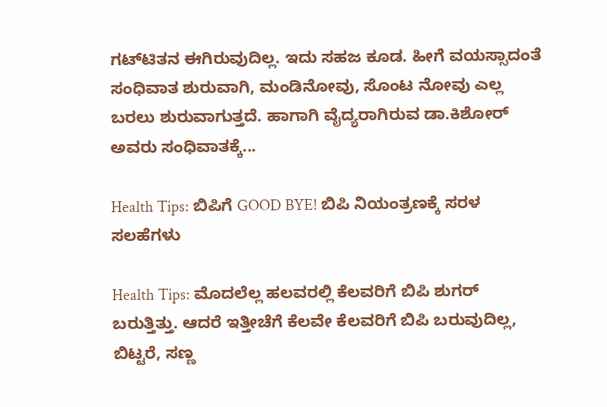ಗಟ್‌ಟಿತನ ಈಗಿರುವುದಿಲ್ಲ. ಇದು ಸಹಜ ಕೂಡ. ಹೀಗೆ ವಯಸ್ಸಾದಂತೆ ಸಂಧಿವಾತ ಶುರುವಾಗಿ, ಮಂಡಿನೋವು, ಸೊಂಟ ನೋವು ಎಲ್ಲ ಬರಲು ಶುರುವಾಗುತ್ತದೆ. ಹಾಗಾಗಿ ವೈದ್ಯರಾಗಿರುವ ಡಾ.ಕಿಶೋರ್ ಅವರು ಸಂಧಿವಾತಕ್ಕೆ...

Health Tips: ಬಿಪಿಗೆ GOOD BYE! ಬಿಪಿ ನಿಯಂತ್ರಣಕ್ಕೆ ಸರಳ ಸಲಹೆಗಳು

Health Tips: ಮೊದಲೆಲ್ಲ ಹಲವರಲ್ಲಿ ಕೆಲವರಿಗೆ ಬಿಪಿ ಶುಗರ್ ಬರುತ್ತಿತ್ತು. ಆದರೆ ಇತ್ತೀಚೆಗೆ ಕೆಲವೇ ಕೆಲವರಿಗೆ ಬಿಪಿ ಬರುವುದಿಲ್ಲ, ಬಿಟ್ಟರೆ, ಸಣ್ಣ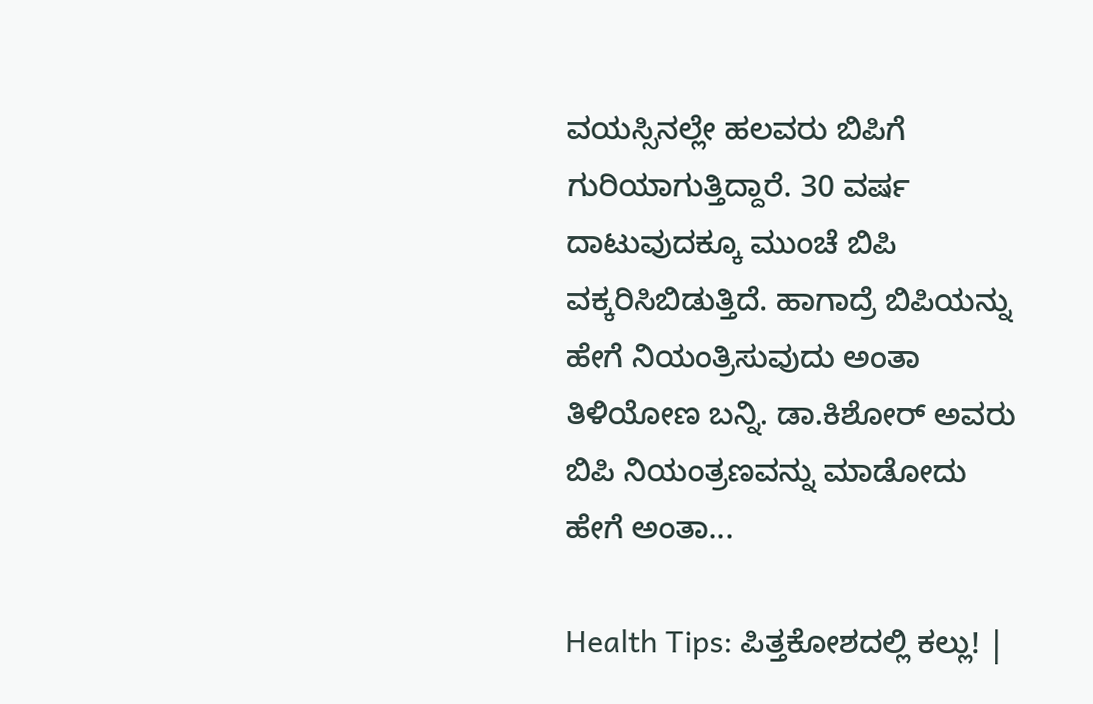ವಯಸ್ಸಿನಲ್ಲೇ ಹಲವರು ಬಿಪಿಗೆ ಗುರಿಯಾಗುತ್ತಿದ್ದಾರೆ. 30 ವರ್ಷ ದಾಟುವುದಕ್ಕೂ ಮುಂಚೆ ಬಿಪಿ ವಕ್ಕರಿಸಿಬಿಡುತ್ತಿದೆ. ಹಾಗಾದ್ರೆ ಬಿಪಿಯನ್ನು ಹೇಗೆ ನಿಯಂತ್ರಿಸುವುದು ಅಂತಾ ತಿಳಿಯೋಣ ಬನ್ನಿ. ಡಾ.ಕಿಶೋರ್ ಅವರು ಬಿಪಿ ನಿಯಂತ್ರಣವನ್ನು ಮಾಡೋದು ಹೇಗೆ ಅಂತಾ...

Health Tips: ಪಿತ್ತಕೋಶದಲ್ಲಿ ಕಲ್ಲು! |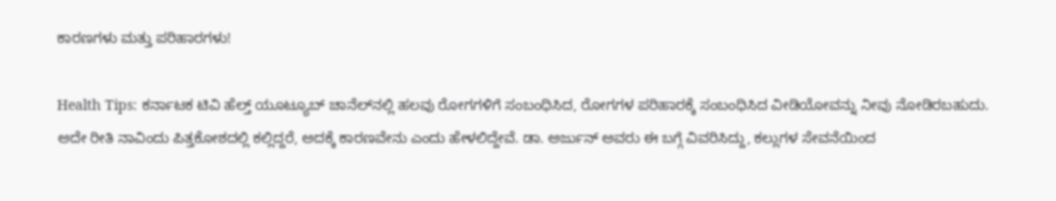ಕಾರಣಗಳು ಮತ್ತು ಪರಿಹಾರಗಳು!

Health Tips: ಕರ್ನಾಟಕ ಟಿವಿ ಹೆಲ್ತ್ ಯೂಟ್ಯೂಬ್ ಚಾನೆಲ್‌ನಲ್ಲಿ ಹಲವು ರೋಗಗಳಿಗೆ ಸಂಬಂಧಿಸಿದ, ರೋಗಗಳ ಪರಿಹಾರಕ್ಕೆ ಸಂಬಂಧಿಸಿದ ವೀಡಿಯೋವನ್ನು ನೀವು ನೋಡಿರಬಹುದು. ಅದೇ ರೀತಿ ನಾವಿಂದು ಪಿತ್ತಕೋಶದಲ್ಲಿ ಕಲ್ಲಿದ್ದರೆ, ಅದಕ್ಕೆ ಕಾರಣವೇನು ಎಂದು ಹೇಳಲಿದ್ದೇವೆ. ಡಾ. ಅರ್ಜುನ್ ಅವರು ಈ ಬಗ್ಗೆ ವಿವರಿಸಿದ್ದು, ಕಲ್ಲುಗಳ ಸೇವನೆಯಿಂದ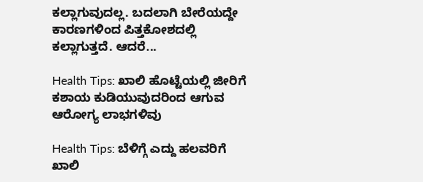ಕಲ್ಲಾಗುವುದಲ್ಲ. ಬದಲಾಗಿ ಬೇರೆಯದ್ದೇ ಕಾರಣಗಳಿಂದ ಪಿತ್ತಕೋಶದಲ್ಲಿ ಕಲ್ಲಾಗುತ್ತದೆ. ಆದರೆ...

Health Tips: ಖಾಲಿ ಹೊಟ್ಟೆಯಲ್ಲಿ ಜೀರಿಗೆ ಕಶಾಯ ಕುಡಿಯುವುದರಿಂದ ಆಗುವ ಆರೋಗ್ಯ ಲಾಭಗಳಿವು

Health Tips: ಬೆಳಿಗ್ಗೆ ಎದ್ದು ಹಲವರಿಗೆ ಖಾಲಿ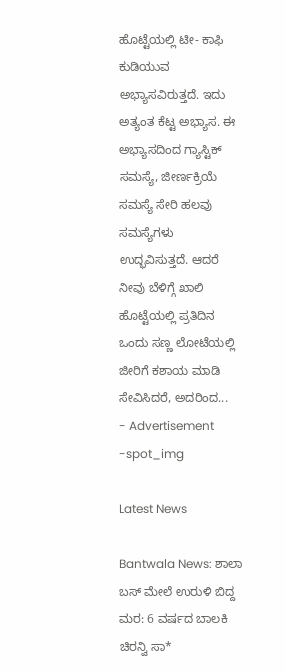ಹೊಟ್ಟೆಯಲ್ಲಿ ಟೀ- ಕಾಫಿ ಕುಡಿಯುವ ಅಭ್ಯಾಸವಿರುತ್ತದೆ. ಇದು ಅತ್ಯಂತ ಕೆಟ್ಟ ಅಭ್ಯಾಸ. ಈ ಅಭ್ಯಾಸದಿಂದ ಗ್ಯಾಸ್ಟಿಕ್ ಸಮಸ್ಯೆ, ಜೀರ್ಣಕ್ರಿಯೆ ಸಮಸ್ಯೆ ಸೇರಿ ಹಲವು ಸಮಸ್ಯೆಗಳು ಉದ್ಭವಿಸುತ್ತದೆ. ಆದರೆ ನೀವು ಬೆಳಿಗ್ಗೆ ಖಾಲಿ ಹೊಟ್ಟೆಯಲ್ಲಿ ಪ್ರತಿದಿನ ಒಂದು ಸಣ್ಣ ಲೋಟೆಯಲ್ಲಿ ಜೀರಿಗೆ ಕಶಾಯ ಮಾಡಿ ಸೇವಿಸಿದರೆ, ಅದರಿಂದ...
- Advertisement -spot_img

Latest News

Bantwala News: ಶಾಲಾ ಬಸ್ ಮೇಲೆ ಉರುಳಿ ಬಿದ್ದ ಮರ: 6 ವರ್ಷದ ಬಾಲಕಿ ಚಿರನ್ವಿ ಸಾ*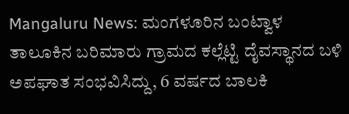Mangaluru News: ಮಂಗಳೂರಿನ ಬಂಟ್ವಾಳ ತಾಲೂಕಿನ ಬರಿಮಾರು ಗ್ರಾಮದ ಕಲ್ಲೆಟ್ಟಿ ದೈವಸ್ಥಾನದ ಬಳಿ ಅಪಘಾತ ಸಂಭವಿಸಿದ್ದು, 6 ವರ್ಷದ ಬಾಲಕಿ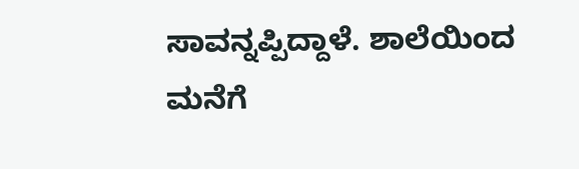ಸಾವನ್ನಪ್ಪಿದ್ದಾಳೆ. ಶಾಲೆಯಿಂದ ಮನೆಗೆ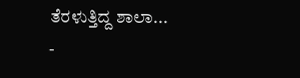ತೆರಳುತ್ತಿದ್ದ ಶಾಲಾ...
-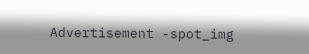Advertisement -spot_img